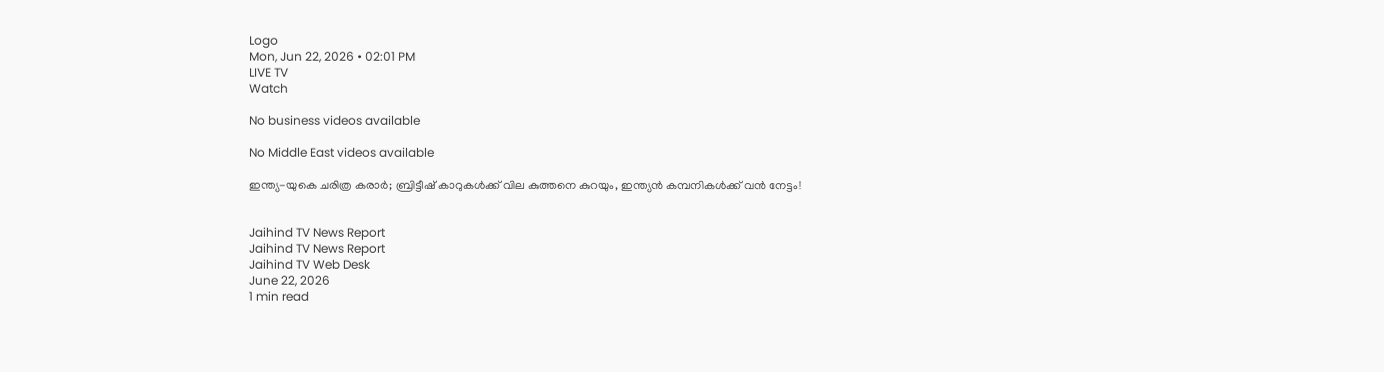Logo
Mon, Jun 22, 2026 • 02:01 PM
LIVE TV
Watch

No business videos available

No Middle East videos available

ഇന്ത്യ-യുകെ ചരിത്ര കരാർ; ബ്രിട്ടീഷ് കാറുകൾക്ക് വില കുത്തനെ കുറയും, ഇന്ത്യൻ കമ്പനികൾക്ക് വൻ നേട്ടം!


Jaihind TV News Report
Jaihind TV News Report
Jaihind TV Web Desk
June 22, 2026
1 min read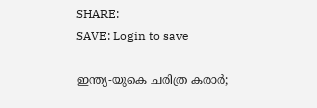SHARE:
SAVE: Login to save

ഇന്ത്യ-യുകെ ചരിത്ര കരാർ;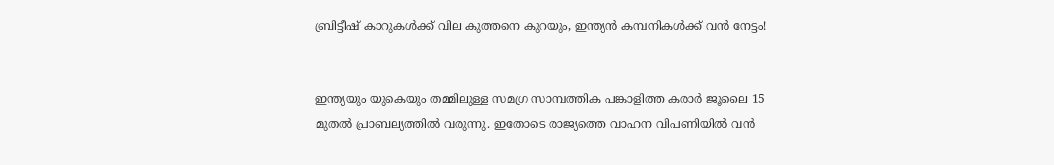ബ്രിട്ടീഷ് കാറുകൾക്ക് വില കുത്തനെ കുറയും, ഇന്ത്യൻ കമ്പനികൾക്ക് വൻ നേട്ടം!


ഇന്ത്യയും യുകെയും തമ്മിലുള്ള സമഗ്ര സാമ്പത്തിക പങ്കാളിത്ത കരാര്‍ ജൂലൈ 15 മുതല്‍ പ്രാബല്യത്തില്‍ വരുന്നു. ഇതോടെ രാജ്യത്തെ വാഹന വിപണിയില്‍ വന്‍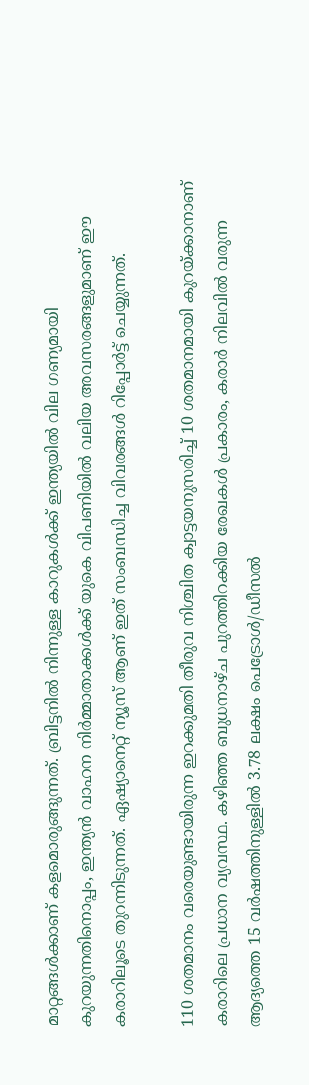മാറ്റങ്ങള്‍ക്കാണ് കളമൊരുങ്ങുന്നത്. ബ്രിട്ടനില്‍ നിന്നുള്ള കാറുകള്‍ക്ക് ഇന്ത്യയില്‍ വില ഗണ്യമായി കുറയുന്നതിനൊപ്പം, ഇന്ത്യന്‍ വാഹന നിര്‍മ്മാതാക്കള്‍ക്ക് യുകെ വിപണിയില്‍ വലിയ അവസരങ്ങളുമാണ് ഈ കരാറിലൂടെ തുറന്നിടുന്നത്. ഏഷ്യാനെറ്റ് ന്യൂസ് ആണ് ഇത് സംബന്ധിച്ച വിവരങ്ങൾ റിപ്പോർട്ട് ചെയ്യുന്നത്.

110 ശതമാനം വരെയുണ്ടായിരുന്ന ഇറക്കുമതി തീരുവ നിശ്ചിത ക്വാട്ടയനുസരിച്ച് 10 ശതമാനമായി കുറയ്ക്കാനാണ് കരാറിലെ പ്രധാന വ്യവസ്ഥ. കഴിഞ്ഞ ബുധനാഴ്ച പുറത്തിറക്കിയ രേഖകള്‍ പ്രകാരം, കരാര്‍ നിലവില്‍ വരുന്ന ആദ്യത്തെ 15 വര്‍ഷത്തിനുള്ളില്‍ 3.78 ലക്ഷം പെട്രോള്‍/ഡീസല്‍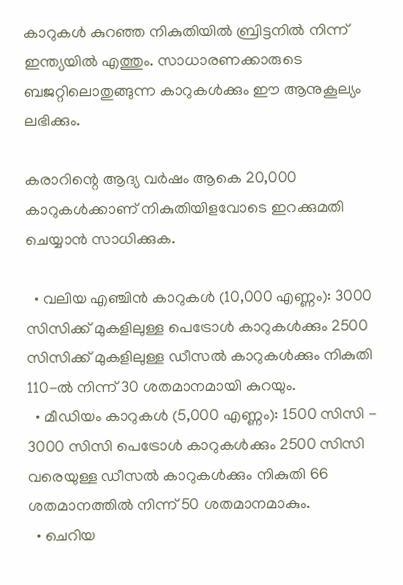കാറുകള്‍ കുറഞ്ഞ നികുതിയില്‍ ബ്രിട്ടനില്‍ നിന്ന് ഇന്ത്യയില്‍ എത്തും. സാധാരണക്കാരുടെ ബജറ്റിലൊതുങ്ങുന്ന കാറുകള്‍ക്കും ഈ ആനുകൂല്യം ലഭിക്കും.

കരാറിന്റെ ആദ്യ വര്‍ഷം ആകെ 20,000 കാറുകള്‍ക്കാണ് നികുതിയിളവോടെ ഇറക്കുമതി ചെയ്യാന്‍ സാധിക്കുക.

  • വലിയ എഞ്ചിൻ കാറുകൾ (10,000 എണ്ണം): 3000 സിസിക്ക് മുകളിലുള്ള പെട്രോള്‍ കാറുകള്‍ക്കും 2500 സിസിക്ക് മുകളിലുള്ള ഡീസല്‍ കാറുകള്‍ക്കും നികുതി 110-ൽ നിന്ന് 30 ശതമാനമായി കുറയും.
  • മീഡിയം കാറുകൾ (5,000 എണ്ണം): 1500 സിസി - 3000 സിസി പെട്രോള്‍ കാറുകള്‍ക്കും 2500 സിസി വരെയുള്ള ഡീസല്‍ കാറുകള്‍ക്കും നികുതി 66 ശതമാനത്തില്‍ നിന്ന് 50 ശതമാനമാകും.
  • ചെറിയ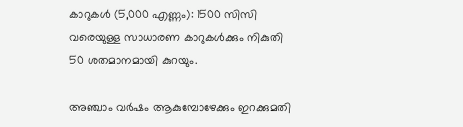കാറുകൾ (5,000 എണ്ണം): 1500 സിസി വരെയുള്ള സാധാരണ കാറുകള്‍ക്കും നികുതി 50 ശതമാനമായി കുറയും.

അഞ്ചാം വര്‍ഷം ആകുമ്പോഴേക്കും ഇറക്കുമതി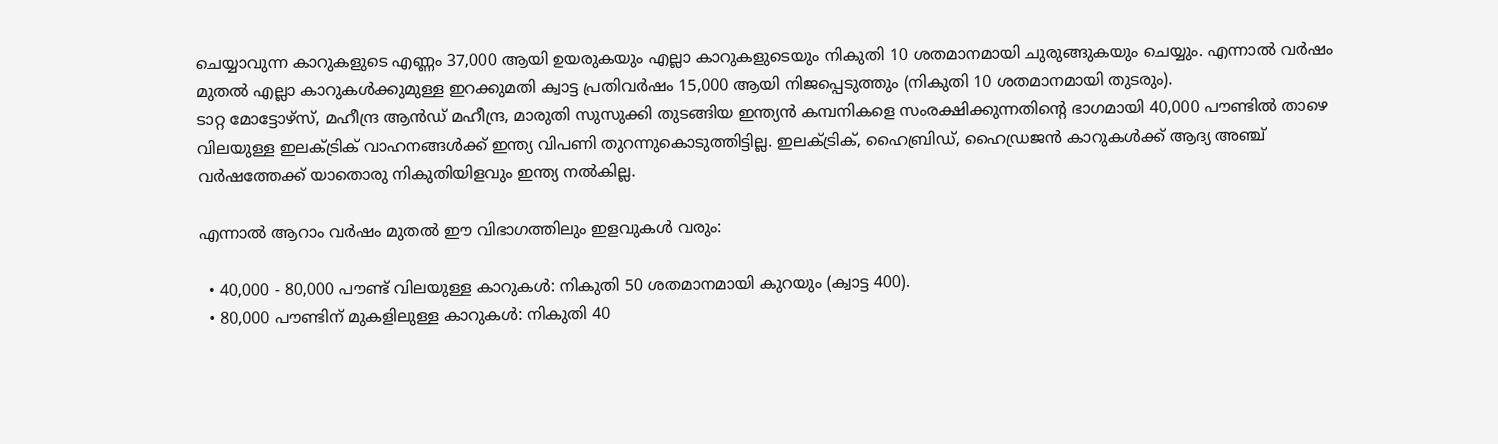ചെയ്യാവുന്ന കാറുകളുടെ എണ്ണം 37,000 ആയി ഉയരുകയും എല്ലാ കാറുകളുടെയും നികുതി 10 ശതമാനമായി ചുരുങ്ങുകയും ചെയ്യും. എന്നാൽ വര്‍ഷം മുതല്‍ എല്ലാ കാറുകള്‍ക്കുമുള്ള ഇറക്കുമതി ക്വാട്ട പ്രതിവര്‍ഷം 15,000 ആയി നിജപ്പെടുത്തും (നികുതി 10 ശതമാനമായി തുടരും).
ടാറ്റ മോട്ടോഴ്സ്, മഹീന്ദ്ര ആന്‍ഡ് മഹീന്ദ്ര, മാരുതി സുസുക്കി തുടങ്ങിയ ഇന്ത്യന്‍ കമ്പനികളെ സംരക്ഷിക്കുന്നതിന്റെ ഭാഗമായി 40,000 പൗണ്ടില്‍ താഴെ വിലയുള്ള ഇലക്ട്രിക് വാഹനങ്ങള്‍ക്ക് ഇന്ത്യ വിപണി തുറന്നുകൊടുത്തിട്ടില്ല. ഇലക്ട്രിക്, ഹൈബ്രിഡ്, ഹൈഡ്രജന്‍ കാറുകള്‍ക്ക് ആദ്യ അഞ്ച് വര്‍ഷത്തേക്ക് യാതൊരു നികുതിയിളവും ഇന്ത്യ നൽകില്ല.

എന്നാൽ ആറാം വർഷം മുതൽ ഈ വിഭാഗത്തിലും ഇളവുകൾ വരും:

  • 40,000 - 80,000 പൗണ്ട് വിലയുള്ള കാറുകൾ: നികുതി 50 ശതമാനമായി കുറയും (ക്വാട്ട 400).
  • 80,000 പൗണ്ടിന് മുകളിലുള്ള കാറുകൾ: നികുതി 40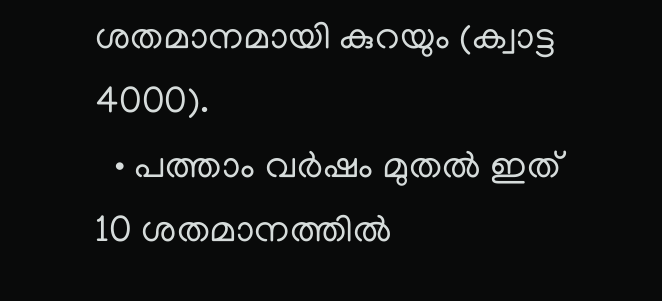ശതമാനമായി കുറയും (ക്വാട്ട 4000).
  • പത്താം വര്‍ഷം മുതല്‍ ഇത് 10 ശതമാനത്തില്‍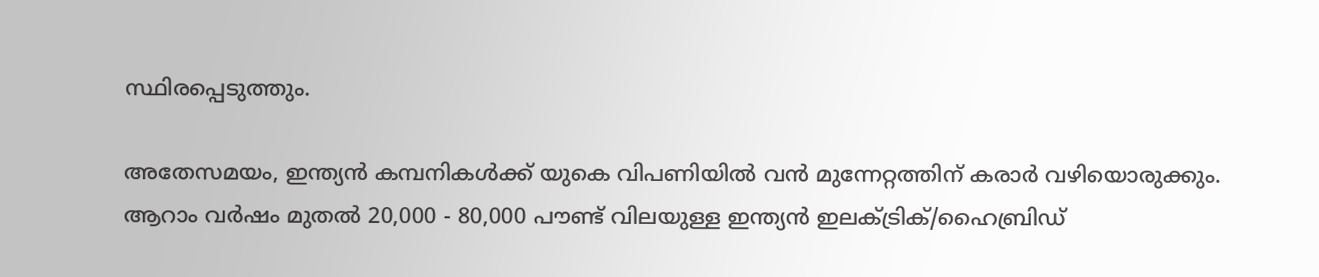സ്ഥിരപ്പെടുത്തും.

അതേസമയം, ഇന്ത്യൻ കമ്പനികൾക്ക് യുകെ വിപണിയിൽ വൻ മുന്നേറ്റത്തിന് കരാർ വഴിയൊരുക്കും. ആറാം വര്‍ഷം മുതല്‍ 20,000 - 80,000 പൗണ്ട് വിലയുള്ള ഇന്ത്യന്‍ ഇലക്ട്രിക്/ഹൈബ്രിഡ്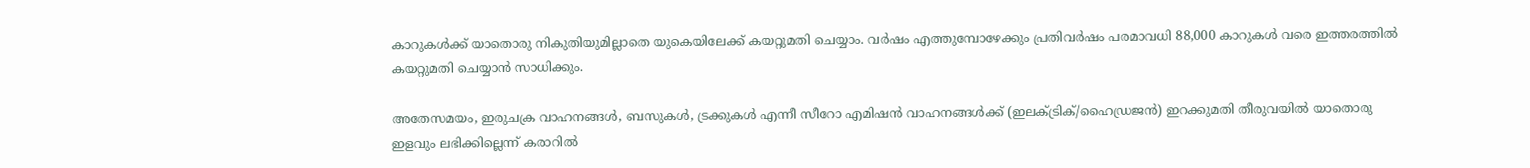കാറുകള്‍ക്ക് യാതൊരു നികുതിയുമില്ലാതെ യുകെയിലേക്ക് കയറ്റുമതി ചെയ്യാം. വര്‍ഷം എത്തുമ്പോഴേക്കും പ്രതിവര്‍ഷം പരമാവധി 88,000 കാറുകള്‍ വരെ ഇത്തരത്തില്‍ കയറ്റുമതി ചെയ്യാന്‍ സാധിക്കും.

അതേസമയം, ഇരുചക്ര വാഹനങ്ങള്‍, ബസുകള്‍, ട്രക്കുകള്‍ എന്നീ സീറോ എമിഷന്‍ വാഹനങ്ങള്‍ക്ക് (ഇലക്ട്രിക്/ഹൈഡ്രജന്‍) ഇറക്കുമതി തീരുവയില്‍ യാതൊരു ഇളവും ലഭിക്കില്ലെന്ന് കരാറില്‍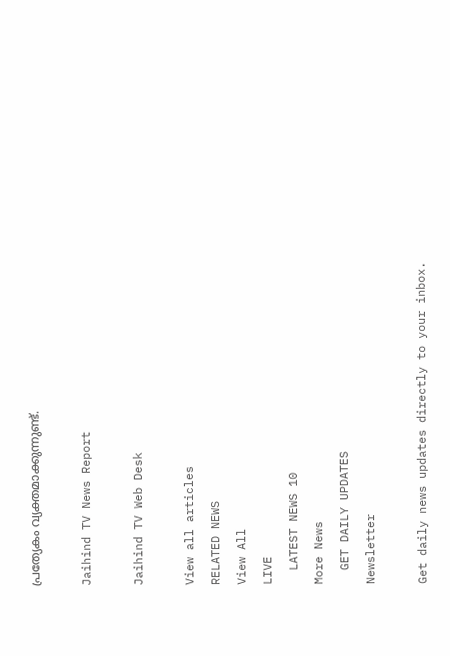പ്രത്യേകം വ്യക്തമാക്കുന്നുണ്ട്.

Jaihind TV News Report

Jaihind TV Web Desk

View all articles
RELATED NEWS
View All
LIVE
  LATEST NEWS 10
More News
  GET DAILY UPDATES
Newsletter

Get daily news updates directly to your inbox.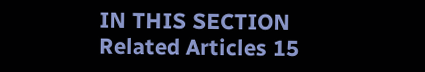IN THIS SECTION
Related Articles 15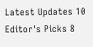Latest Updates 10
Editor's Picks 8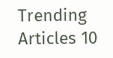Trending Articles 10